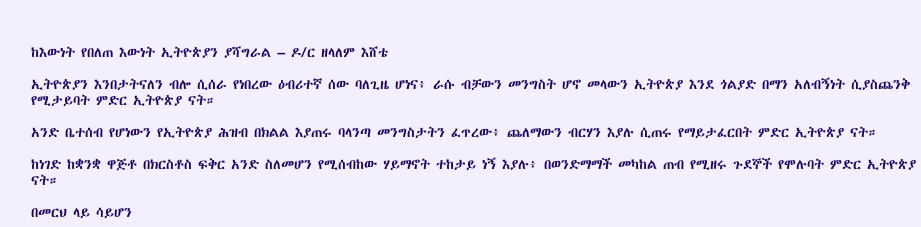ከእውነት የበለጠ እውነት ኢትዮጵያን ያሻግራል – ዶ/ር ዘላለም እሸቴ

ኢትዮጵያን እንበታትናለን ብሎ ሲሰራ የነበረው ዕብሪተኛ ሰው ባለጊዜ ሆነና፥ ራሱ ብቻውን መንግስት ሆኖ መላውን ኢትዮጵያ እንደ ጎልያድ በማን አለብኝነት ሲያስጨንቅ የሚታይባት ምድር ኢትዮጵያ ናት።

አንድ ቤተሰብ የሆነውን የኢትዮጵያ ሕዝብ በክልል እያጠሩ ባላንጣ መንግስታትን ፈጥረው፥ ጨለማውን ብርሃን እያሉ ሲጠሩ የማይታፈርበት ምድር ኢትዮጵያ ናት።

ከነገድ ከቋንቋ ዋጅቶ በክርስቶስ ፍቅር አንድ ስለመሆን የሚሰብከው ሃይማኖት ተከታይ ነኝ እያሉ፥ በወንድማማች መካከል ጠብ የሚዘሩ ጉደኞች የሞሉባት ምድር ኢትዮጵያ ናት።

በመርህ ላይ ሳይሆን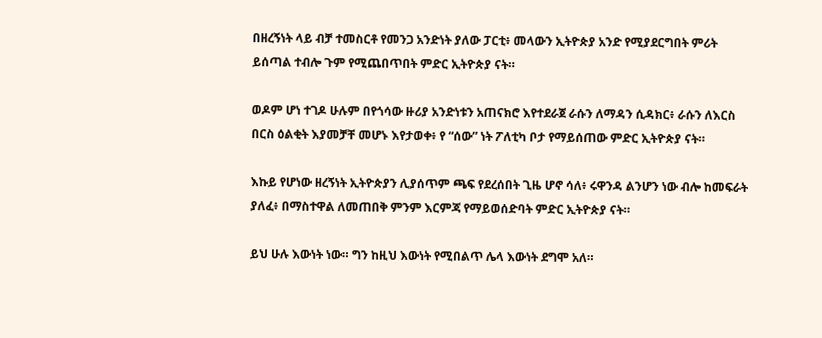በዘረኝነት ላይ ብቻ ተመስርቶ የመንጋ አንድነት ያለው ፓርቲ፥ መላውን ኢትዮጵያ አንድ የሚያደርግበት ምሪት ይሰጣል ተብሎ ጉም የሚጨበጥበት ምድር ኢትዮጵያ ናት።

ወዶም ሆነ ተገዶ ሁሉም በየጎሳው ዙሪያ አንድነቱን አጠናክሮ እየተደራጀ ራሱን ለማዳን ሲዳክር፥ ራሱን ለእርስ በርስ ዕልቂት እያመቻቸ መሆኑ እየታወቀ፥ የ “ሰው” ነት ፖለቲካ ቦታ የማይሰጠው ምድር ኢትዮጵያ ናት።

እኩይ የሆነው ዘረኝነት ኢትዮጵያን ሊያሰጥም ጫፍ የደረሰበት ጊዜ ሆኖ ሳለ፥ ሩዋንዳ ልንሆን ነው ብሎ ከመፍራት ያለፈ፥ በማስተዋል ለመጠበቅ ምንም እርምጃ የማይወሰድባት ምድር ኢትዮጵያ ናት።

ይህ ሁሉ እውነት ነው። ግን ከዚህ እውነት የሚበልጥ ሌላ እውነት ደግሞ አለ።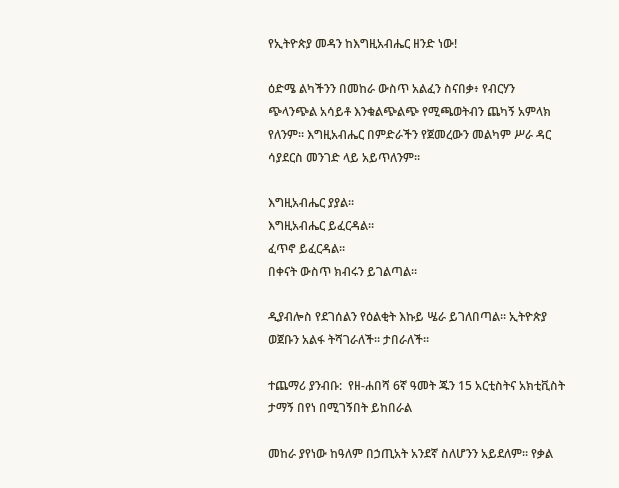የኢትዮጵያ መዳን ከእግዚአብሔር ዘንድ ነው!

ዕድሜ ልካችንን በመከራ ውስጥ አልፈን ስናበቃ፥ የብርሃን ጭላንጭል አሳይቶ እንቁልጭልጭ የሚጫወትብን ጨካኝ አምላክ የለንም። እግዚአብሔር በምድራችን የጀመረውን መልካም ሥራ ዳር ሳያደርስ መንገድ ላይ አይጥለንም።

እግዚአብሔር ያያል።
እግዚአብሔር ይፈርዳል።
ፈጥኖ ይፈርዳል።
በቀናት ውስጥ ክብሩን ይገልጣል።

ዲያብሎስ የደገሰልን የዕልቂት እኩይ ሤራ ይገለበጣል። ኢትዮጵያ ወጀቡን አልፋ ትሻገራለች። ታበራለች።

ተጨማሪ ያንብቡ:  የዘ-ሐበሻ 6ኛ ዓመት ጁን 15 አርቲስትና አክቲቪስት ታማኝ በየነ በሚገኝበት ይከበራል

መከራ ያየነው ከዓለም በኃጢአት አንደኛ ስለሆንን አይደለም። የቃል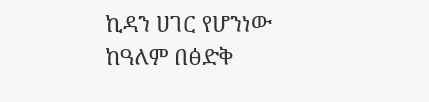ኪዳን ሀገር የሆንነው ከዓለም በፅድቅ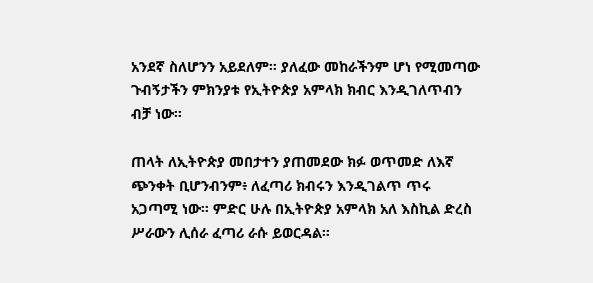አንደኛ ስለሆንን አይደለም። ያለፈው መከራችንም ሆነ የሚመጣው ጉብኝታችን ምክንያቱ የኢትዮጵያ አምላክ ክብር እንዲገለጥብን ብቻ ነው።

ጠላት ለኢትዮጵያ መበታተን ያጠመደው ክፉ ወጥመድ ለእኛ ጭንቀት ቢሆንብንም፥ ለፈጣሪ ክብሩን እንዲገልጥ ጥሩ አጋጣሚ ነው። ምድር ሁሉ በኢትዮጵያ አምላክ አለ እስኪል ድረስ ሥራውን ሊሰራ ፈጣሪ ራሱ ይወርዳል።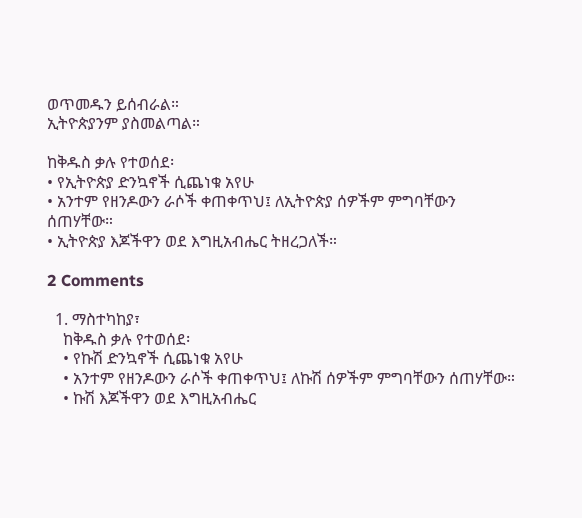ወጥመዱን ይሰብራል።
ኢትዮጵያንም ያስመልጣል።

ከቅዱስ ቃሉ የተወሰደ፡
• የኢትዮጵያ ድንኳኖች ሲጨነቁ አየሁ
• አንተም የዘንዶውን ራሶች ቀጠቀጥህ፤ ለኢትዮጵያ ሰዎችም ምግባቸውን ሰጠሃቸው።
• ኢትዮጵያ እጆችዋን ወደ እግዚአብሔር ትዘረጋለች።

2 Comments

  1. ማስተካከያ፣
    ከቅዱስ ቃሉ የተወሰደ፡
    • የኩሽ ድንኳኖች ሲጨነቁ አየሁ
    • አንተም የዘንዶውን ራሶች ቀጠቀጥህ፤ ለኩሽ ሰዎችም ምግባቸውን ሰጠሃቸው።
    • ኩሽ እጆችዋን ወደ እግዚአብሔር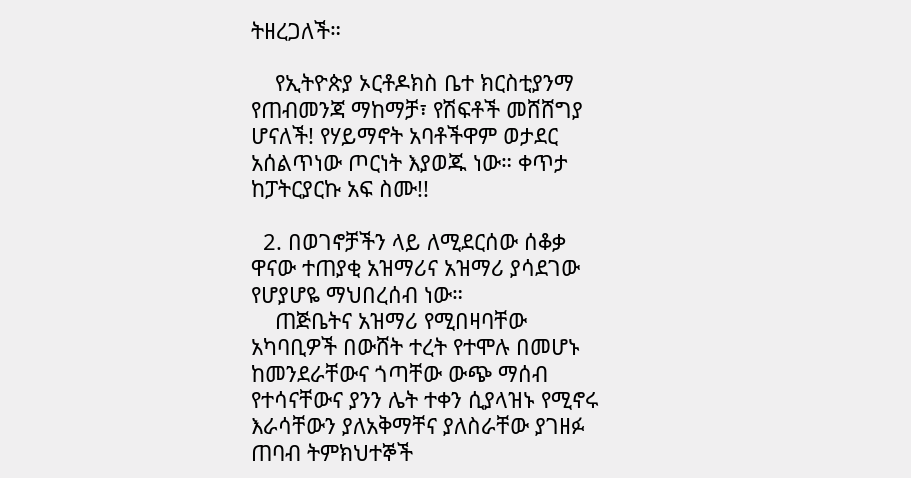ትዘረጋለች።

    የኢትዮጵያ ኦርቶዶክስ ቤተ ክርስቲያንማ የጠብመንጃ ማከማቻ፣ የሽፍቶች መሸሸግያ ሆናለች! የሃይማኖት አባቶችዋም ወታደር አሰልጥነው ጦርነት እያወጁ ነው። ቀጥታ ከፓትርያርኩ አፍ ስሙ!!

  2. በወገኖቻችን ላይ ለሚደርሰው ሰቆቃ ዋናው ተጠያቂ አዝማሪና አዝማሪ ያሳደገው የሆያሆዬ ማህበረሰብ ነው።
    ጠጅቤትና አዝማሪ የሚበዛባቸው አካባቢዎች በውሸት ተረት የተሞሉ በመሆኑ ከመንደራቸውና ጎጣቸው ውጭ ማሰብ የተሳናቸውና ያንን ሌት ተቀን ሲያላዝኑ የሚኖሩ እራሳቸውን ያለአቅማቸና ያለስራቸው ያገዘፉ ጠባብ ትምክህተኞች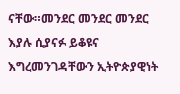ናቸው።መንደር መንደር መንደር እያሉ ሲያናፉ ይቆዩና እግረመንገዳቸውን ኢትዮጵያዊነት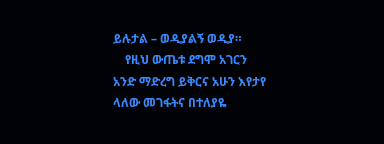ይሉታል – ወዲያልኝ ወዲያ።
    የዚህ ውጤቱ ደግሞ አገርን አንድ ማድረግ ይቅርና አሁን እየታየ ላለው መገፋትና በተለያዬ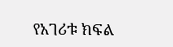የአገሪቱ ክፍል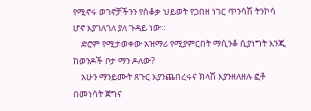የሚኖሩ ወገኖቻችንን የሰቆቃ ህይወት የጋበዘ ነገር ጥንሳሽ ትንኮሳ ሆኖ እያገለገለ ያለ ጉዳይ ነው።
    ድሮም የሚታወቀው አዝማሪ የሚያምርበት ማሲንቆ ሲያነግት እንጂ ከወንዶች ቦታ ማን ዶለው?
    አሁን ማንይሙት ጸጉር እያንጨበረሩና ክላሽ እያንዘለዘሉ ፎቶ በመነሳት ጀግና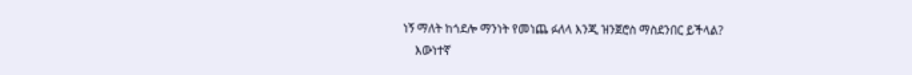ነኝ ማለት ከጎደሎ ማንነት የመነጨ ፉለላ እንጂ ዝንጀሮስ ማስደንበር ይችላል?
    እውነተኛ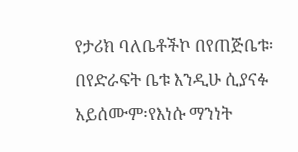የታሪክ ባለቤቶችኮ በየጠጅቤቱ፡በየድራፍት ቤቱ እንዲሁ ሲያናፉ አይሰሙም፡የእነሱ ማንነት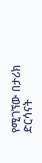የሚገኘው በታሪክ ድርሳናት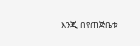እንጂ በየጠጅቤቱ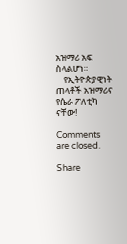አዝማሪ አፍ ስላልሆነ።
    የኢትዮጵያዊነት ጠላቶች አዝማሪና የሴራ ፖለቲካ ናቸው!

Comments are closed.

Share